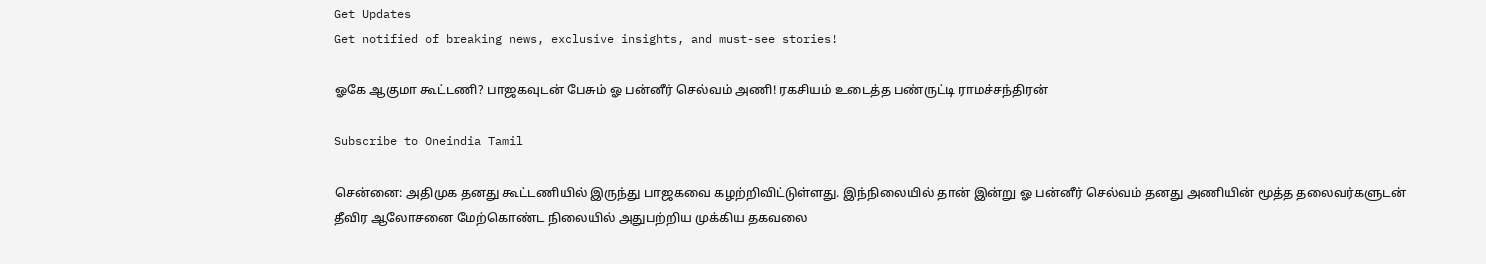Get Updates
Get notified of breaking news, exclusive insights, and must-see stories!

ஓகே ஆகுமா கூட்டணி? பாஜகவுடன் பேசும் ஓ பன்னீர் செல்வம் அணி! ரகசியம் உடைத்த பண்ருட்டி ராமச்சந்திரன்

Subscribe to Oneindia Tamil

சென்னை: அதிமுக தனது கூட்டணியில் இருந்து பாஜகவை கழற்றிவிட்டுள்ளது. இந்நிலையில் தான் இன்று ஓ பன்னீர் செல்வம் தனது அணியின் மூத்த தலைவர்களுடன் தீவிர ஆலோசனை மேற்கொண்ட நிலையில் அதுபற்றிய முக்கிய தகவலை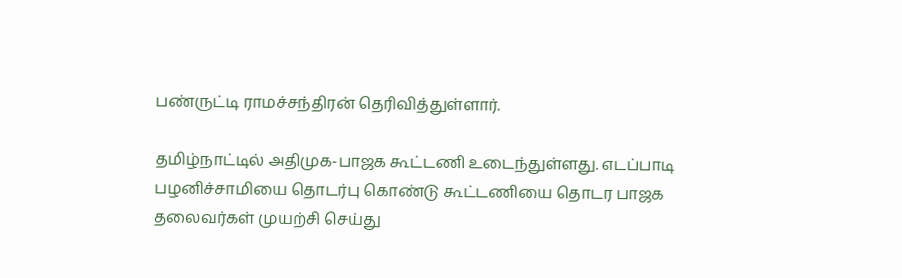பண்ருட்டி ராமச்சந்திரன் தெரிவித்துள்ளார்.

தமிழ்நாட்டில் அதிமுக-பாஜக கூட்டணி உடைந்துள்ளது. எடப்பாடி பழனிச்சாமியை தொடர்பு கொண்டு கூட்டணியை தொடர பாஜக தலைவர்கள் முயற்சி செய்து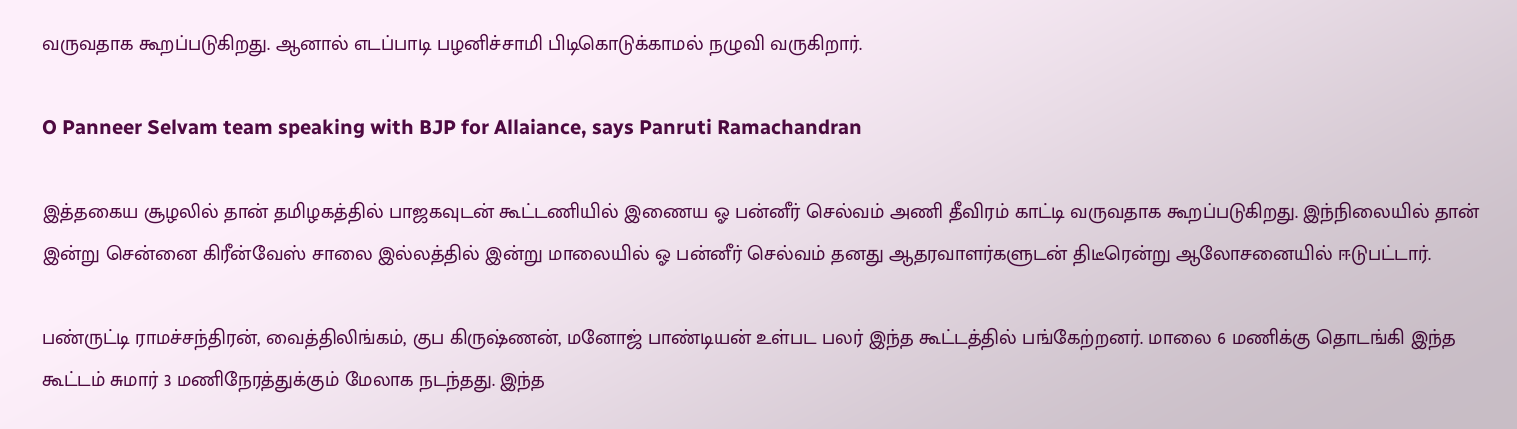வருவதாக கூறப்படுகிறது. ஆனால் எடப்பாடி பழனிச்சாமி பிடிகொடுக்காமல் நழுவி வருகிறார்.

O Panneer Selvam team speaking with BJP for Allaiance, says Panruti Ramachandran

இத்தகைய சூழலில் தான் தமிழகத்தில் பாஜகவுடன் கூட்டணியில் இணைய ஓ பன்னீர் செல்வம் அணி தீவிரம் காட்டி வருவதாக கூறப்படுகிறது. இந்நிலையில் தான் இன்று சென்னை கிரீன்வேஸ் சாலை இல்லத்தில் இன்று மாலையில் ஓ பன்னீர் செல்வம் தனது ஆதரவாளர்களுடன் திடீரென்று ஆலோசனையில் ஈடுபட்டார்.

பண்ருட்டி ராமச்சந்திரன், வைத்திலிங்கம், குப கிருஷ்ணன், மனோஜ் பாண்டியன் உள்பட பலர் இந்த கூட்டத்தில் பங்கேற்றனர். மாலை 6 மணிக்கு தொடங்கி இந்த கூட்டம் சுமார் 3 மணிநேரத்துக்கும் மேலாக நடந்தது. இந்த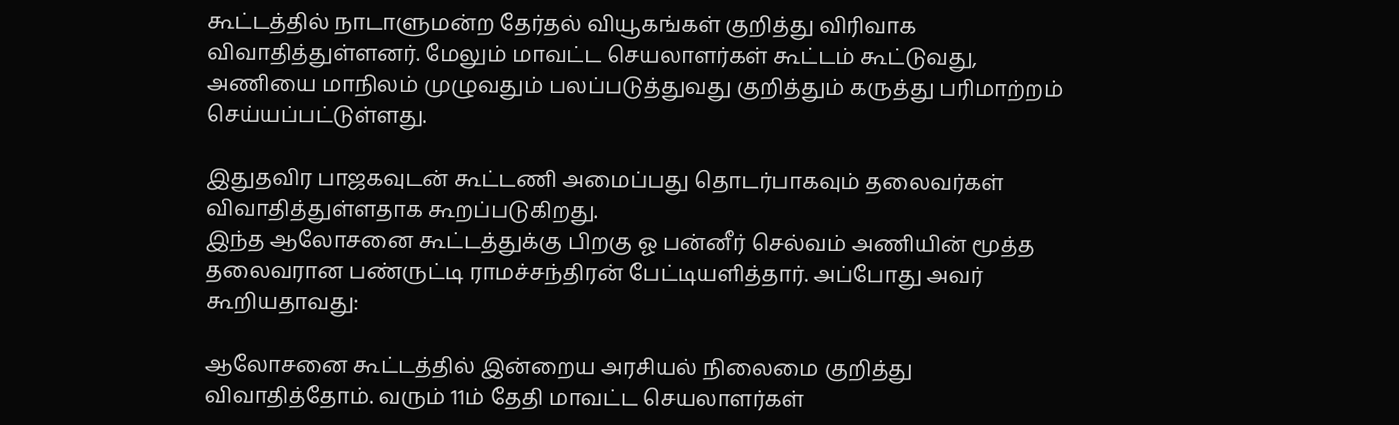கூட்டத்தில் நாடாளுமன்ற தேர்தல் வியூகங்கள் குறித்து விரிவாக விவாதித்துள்ளனர். மேலும் மாவட்ட செயலாளர்கள் கூட்டம் கூட்டுவது, அணியை மாநிலம் முழுவதும் பலப்படுத்துவது குறித்தும் கருத்து பரிமாற்றம் செய்யப்பட்டுள்ளது.

இதுதவிர பாஜகவுடன் கூட்டணி அமைப்பது தொடர்பாகவும் தலைவர்கள் விவாதித்துள்ளதாக கூறப்படுகிறது.
இந்த ஆலோசனை கூட்டத்துக்கு பிறகு ஓ பன்னீர் செல்வம் அணியின் மூத்த தலைவரான பண்ருட்டி ராமச்சந்திரன் பேட்டியளித்தார். அப்போது அவர் கூறியதாவது:

ஆலோசனை கூட்டத்தில் இன்றைய அரசியல் நிலைமை குறித்து விவாதித்தோம். வரும் 11ம் தேதி மாவட்ட செயலாளர்கள்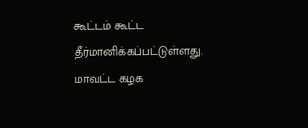கூட்டம் கூட்ட தீர்மானிக்கப்பட்டுள்ளது. மாவட்ட கழக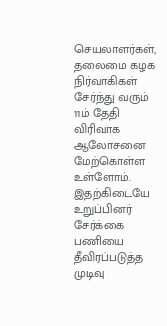செயலாளர்கள், தலைமை கழக நிர்வாகிகள் சேர்ந்து வரும் 11ம் தேதி விரிவாக ஆலோசனை மேற்கொள்ள உள்ளோம். இதற்கிடையே உறுப்பினர் சேர்க்கை பணியை தீவிரப்படுத்த முடிவு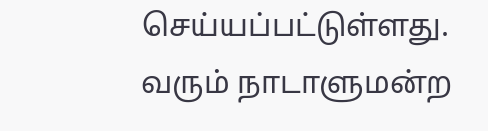செய்யப்பட்டுள்ளது. வரும் நாடாளுமன்ற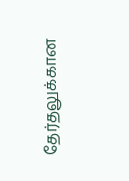தேர்தலுக்கான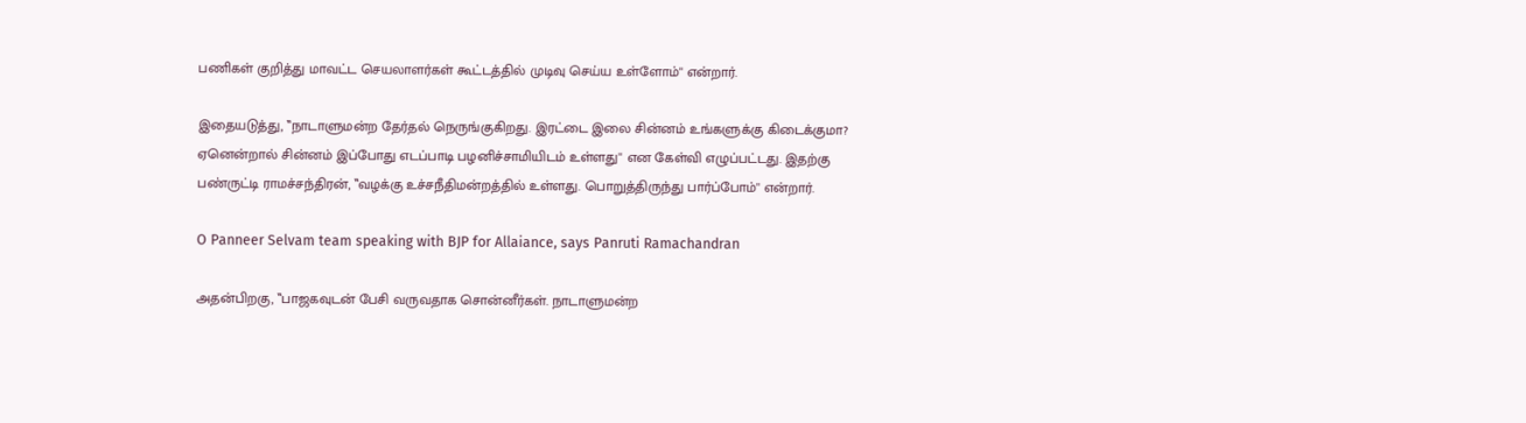பணிகள் குறித்து மாவட்ட செயலாளர்கள் கூட்டத்தில் முடிவு செய்ய உள்ளோம்'' என்றார்.

இதையடுத்து, ‛‛நாடாளுமன்ற தேர்தல் நெருங்குகிறது. இரட்டை இலை சின்னம் உங்களுக்கு கிடைக்குமா? ஏனென்றால் சின்னம் இப்போது எடப்பாடி பழனிச்சாமியிடம் உள்ளது'' என கேள்வி எழுப்பட்டது. இதற்கு பண்ருட்டி ராமச்சந்திரன், ‛‛வழக்கு உச்சநீதிமன்றத்தில் உள்ளது. பொறுத்திருந்து பார்ப்போம்'' என்றார்.

O Panneer Selvam team speaking with BJP for Allaiance, says Panruti Ramachandran

அதன்பிறகு, ‛‛பாஜகவுடன் பேசி வருவதாக சொன்னீர்கள். நாடாளுமன்ற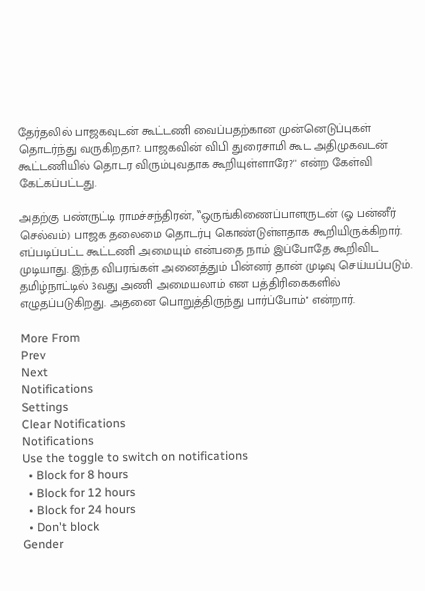தேர்தலில் பாஜகவுடன் கூட்டணி வைப்பதற்கான முன்னெடுப்புகள் தொடர்ந்து வருகிறதா?. பாஜகவின் விபி துரைசாமி கூட அதிமுகவடன் கூட்டணியில் தொடர விரும்புவதாக கூறியுள்ளாரே?'' என்ற கேள்வி கேட்கப்பட்டது.

அதற்கு பண்ருட்டி ராமச்சந்திரன், ‛‛ஒருங்கிணைப்பாளருடன் (ஓ பன்னீர் செல்வம்) பாஜக தலைமை தொடர்பு கொண்டுள்ளதாக கூறியிருக்கிறார். எப்படிப்பட்ட கூட்டணி அமையும் என்பதை நாம் இப்போதே கூறிவிட முடியாது. இந்த விபரங்கள் அனைத்தும் பின்னர் தான் முடிவு செய்யப்படும். தமிழ்நாட்டில் 3வது அணி அமையலாம் என பத்திரிகைகளில் எழுதப்படுகிறது. அதனை பொறுத்திருந்து பார்ப்போம்'' என்றார்.

More From
Prev
Next
Notifications
Settings
Clear Notifications
Notifications
Use the toggle to switch on notifications
  • Block for 8 hours
  • Block for 12 hours
  • Block for 24 hours
  • Don't block
Gender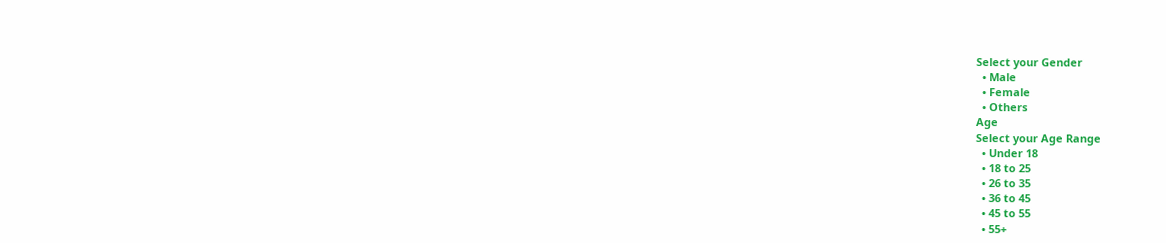Select your Gender
  • Male
  • Female
  • Others
Age
Select your Age Range
  • Under 18
  • 18 to 25
  • 26 to 35
  • 36 to 45
  • 45 to 55
  • 55+